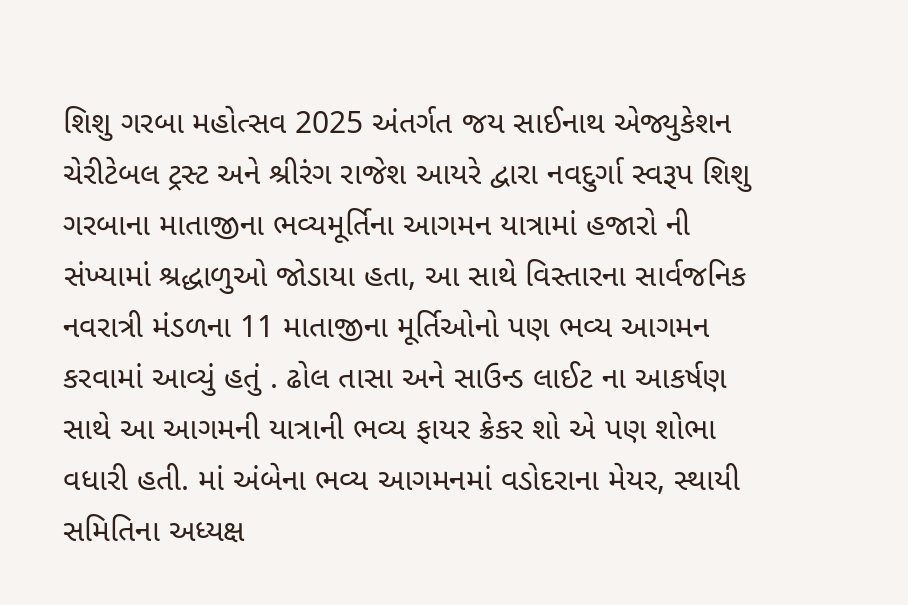શિશુ ગરબા મહોત્સવ 2025 અંતર્ગત જય સાઈનાથ એજ્યુકેશન ચેરીટેબલ ટ્રસ્ટ અને શ્રીરંગ રાજેશ આયરે દ્વારા નવદુર્ગા સ્વરૂપ શિશુ ગરબાના માતાજીના ભવ્યમૂર્તિના આગમન યાત્રામાં હજારો ની સંખ્યામાં શ્રદ્ધાળુઓ જોડાયા હતા, આ સાથે વિસ્તારના સાર્વજનિક નવરાત્રી મંડળના 11 માતાજીના મૂર્તિઓનો પણ ભવ્ય આગમન કરવામાં આવ્યું હતું . ઢોલ તાસા અને સાઉન્ડ લાઈટ ના આકર્ષણ સાથે આ આગમની યાત્રાની ભવ્ય ફાયર ક્રેકર શો એ પણ શોભા વધારી હતી. માં અંબેના ભવ્ય આગમનમાં વડોદરાના મેયર, સ્થાયી સમિતિના અધ્યક્ષ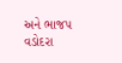અને ભાજપ વડોદરા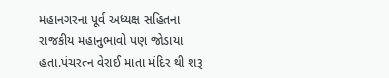મહાનગરના પૂર્વ અધ્યક્ષ સહિતના રાજકીય મહાનુભાવો પણ જોડાયા હતા.પંચરત્ન વેરાઈ માતા મંદિર થી શરૂ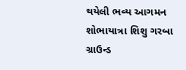થયેલી ભવ્ય આગમન શોભાયાત્રા શિશુ ગરબા ગ્રાઉન્ડ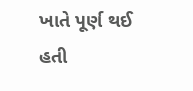ખાતે પૂર્ણ થઈ હતી